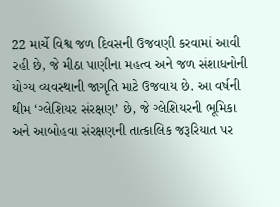22 માર્ચે વિશ્વ જળ દિવસની ઉજવણી કરવામાં આવી રહી છે, જે મીઠા પાણીના મહત્વ અને જળ સંશાધનોની યોગ્ય વ્યવસ્થાની જાગૃતિ માટે ઉજવાય છે. આ વર્ષની થીમ ‘ગ્લેશિયર સંરક્ષણ’ છે, જે ગ્લેશિયરની ભૂમિકા અને આબોહવા સંરક્ષણની તાત્કાલિક જરૂરિયાત પર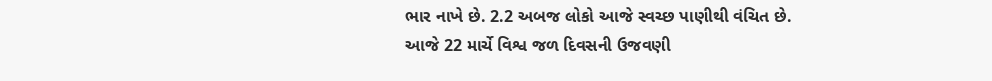ભાર નાખે છે. 2.2 અબજ લોકો આજે સ્વચ્છ પાણીથી વંચિત છે.
આજે 22 માર્ચે વિશ્વ જળ દિવસની ઉજવણી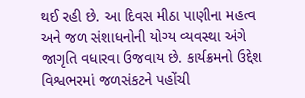થઈ રહી છે. આ દિવસ મીઠા પાણીના મહત્વ અને જળ સંશાધનોની યોગ્ય વ્યવસ્થા અંગે જાગૃતિ વધારવા ઉજવાય છે. કાર્યક્રમનો ઉદ્દેશ વિશ્વભરમાં જળસંકટને પહોંચી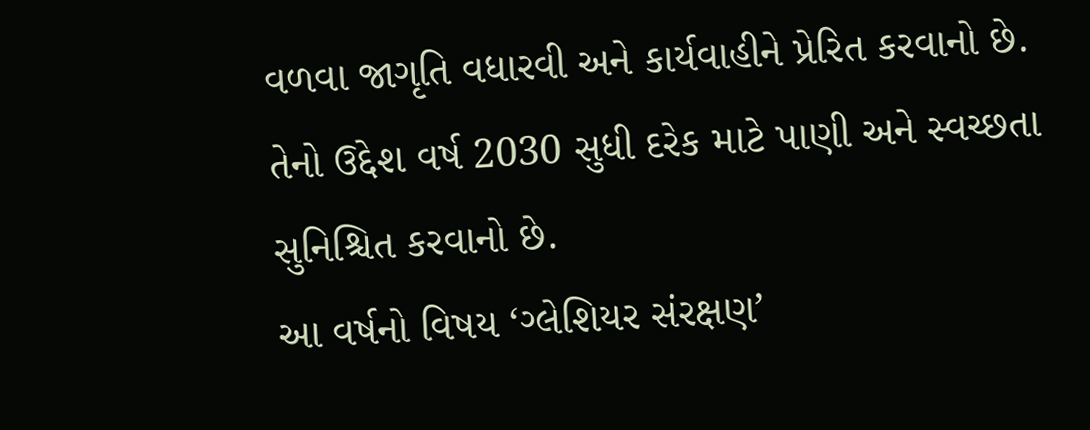વળવા જાગૃતિ વધારવી અને કાર્યવાહીને પ્રેરિત કરવાનો છે. તેનો ઉદ્દેશ વર્ષ 2030 સુધી દરેક માટે પાણી અને સ્વચ્છતા સુનિશ્ચિત કરવાનો છે.
આ વર્ષનો વિષય ‘ગ્લેશિયર સંરક્ષણ’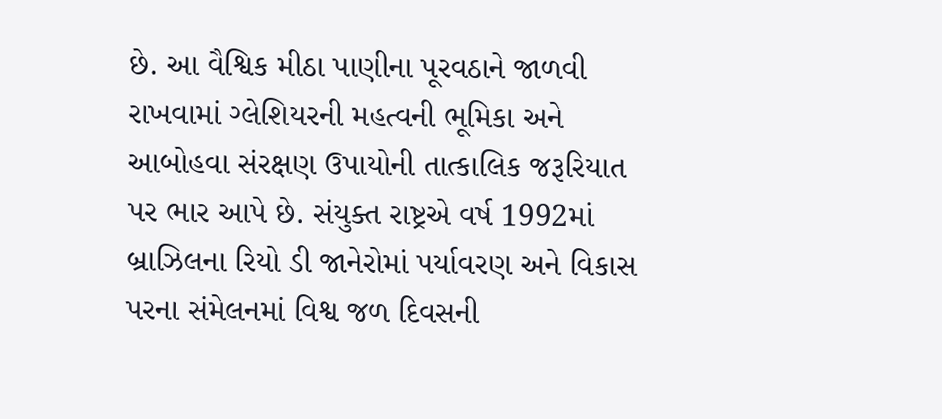છે. આ વૈશ્વિક મીઠા પાણીના પૂરવઠાને જાળવી રાખવામાં ગ્લેશિયરની મહત્વની ભૂમિકા અને આબોહવા સંરક્ષણ ઉપાયોની તાત્કાલિક જરૂરિયાત પર ભાર આપે છે. સંયુક્ત રાષ્ટ્રએ વર્ષ 1992માં બ્રાઝિલના રિયો ડી જાનેરોમાં પર્યાવરણ અને વિકાસ પરના સંમેલનમાં વિશ્વ જળ દિવસની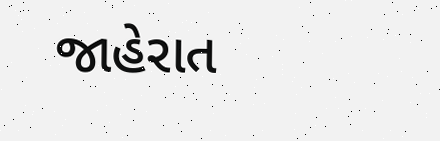જાહેરાત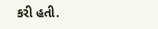કરી હતી.